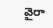వైరా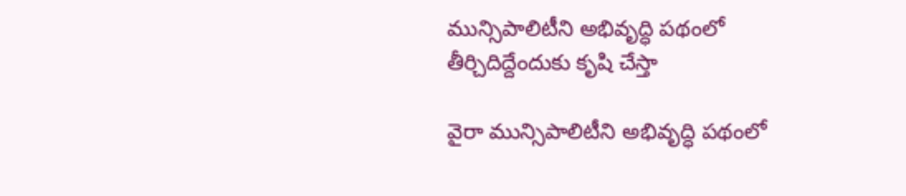మున్సిపాలిటీని అభివృద్ధి పథంలో తీర్చిదిద్దేందుకు కృషి చేస్తా

వైరా మున్సిపాలిటీని అభివృద్ధి పథంలో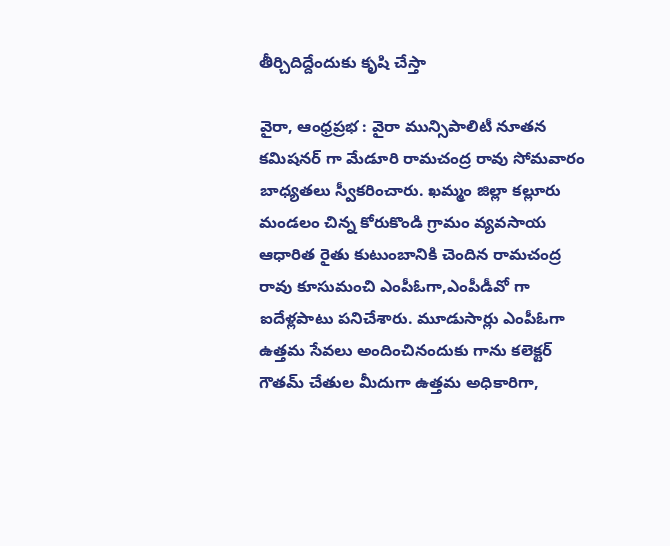తీర్చిదిద్దేందుకు కృషి చేస్తా

వైరా, ఆంధ్రప్రభ : వైరా మున్సిపాలిటీ నూతన కమిషనర్ గా మేడూరి రామచంద్ర రావు సోమవారం బాధ్యతలు స్వీకరించారు. ఖమ్మం జిల్లా కల్లూరు మండలం చిన్న కోరుకొండి గ్రామం వ్యవసాయ ఆధారిత రైతు కుటుంబానికి చెందిన రామచంద్ర రావు కూసుమంచి ఎంపీఓగా,ఎంపీడీవో గా ఐదేళ్లపాటు పనిచేశారు. మూడుసార్లు ఎంపీఓగా ఉత్తమ సేవలు అందించినందుకు గాను కలెక్టర్ గౌతమ్ చేతుల మీదుగా ఉత్తమ అధికారిగా,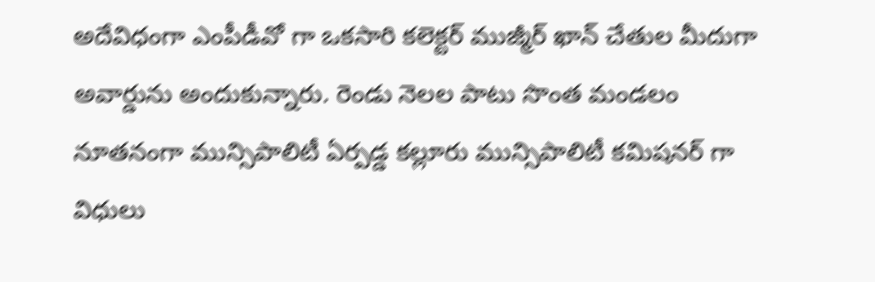అదేవిధంగా ఎంపీడీవో గా ఒకసారి కలెక్టర్ ముజ్మీర్ ఖాన్ చేతుల మీదుగా అవార్డును అందుకున్నారు. రెండు నెలల పాటు సొంత మండలం నూతనంగా మున్సిపాలిటీ ఏర్పడ్డ కల్లూరు మున్సిపాలిటీ కమిషనర్ గా విధులు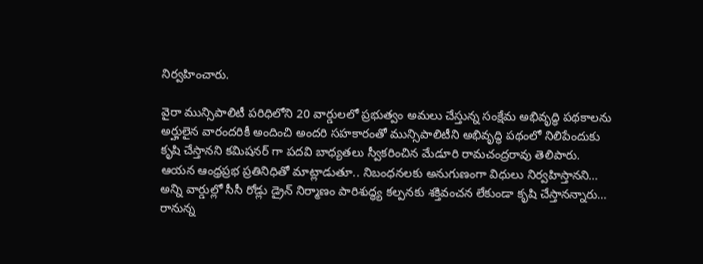నిర్వహించారు.

వైరా మున్సిపాలిటీ పరిధిలోని 20 వార్డులలో ప్రభుత్వం అమలు చేస్తున్న సంక్షేమ అభివృద్ధి పథకాలను అర్హులైన వారందరికీ అందించి అందరి సహకారంతో మున్సిపాలిటీని అభివృద్ధి పథంలో నిలిపేందుకు కృషి చేస్తానని కమిషనర్ గా పదవి బాధ్యతలు స్వీకరించిన మేడూరి రామచంద్రరావు తెలిపారు. ఆయన ఆంధ్రప్రభ ప్రతినిధితో మాట్లాడుతూ.. నిబంధనలకు అనుగుణంగా విధులు నిర్వహిస్తానని… అన్ని వార్డుల్లో సీసీ రోడ్లు డ్రైన్ నిర్మాణం పారిశుద్ధ్య కల్పనకు శక్తివంచన లేకుండా కృషి చేస్తానన్నారు… రానున్న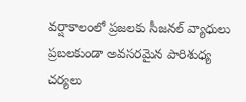వర్షాకాలంలో ప్రజలకు సీజనల్ వ్యాధులు ప్రబలకుండా అవసరమైన పారిశుధ్య చర్యలు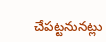చేపట్టనునట్లు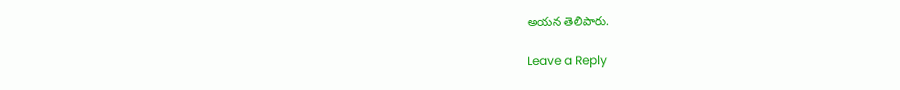అయన తెలిపారు.

Leave a Reply